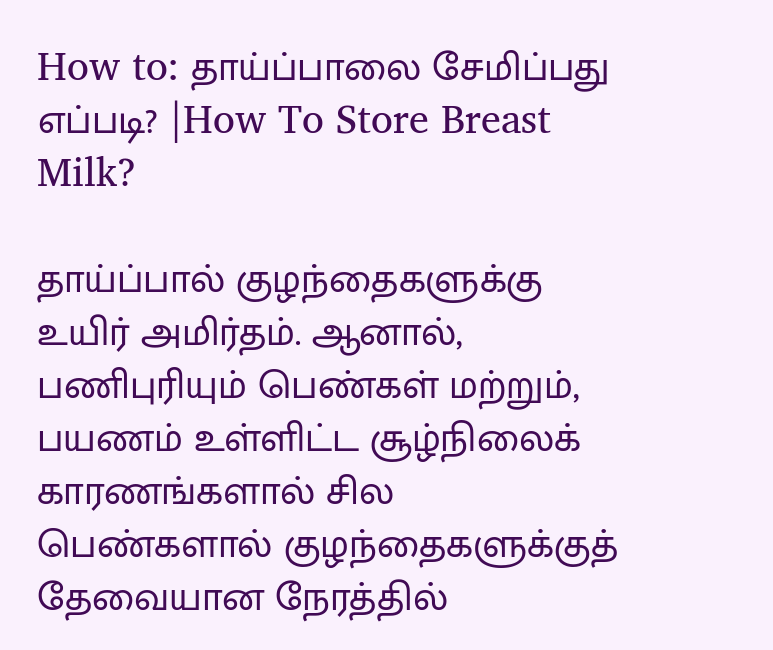How to: தாய்ப்பாலை சேமிப்பது எப்படி? |How To Store Breast Milk?

தாய்ப்பால் குழந்தைகளுக்கு உயிர் அமிர்தம். ஆனால், பணிபுரியும் பெண்கள் மற்றும், பயணம் உள்ளிட்ட சூழ்நிலைக் காரணங்களால் சில பெண்களால் குழந்தைகளுக்குத் தேவையான நேரத்தில்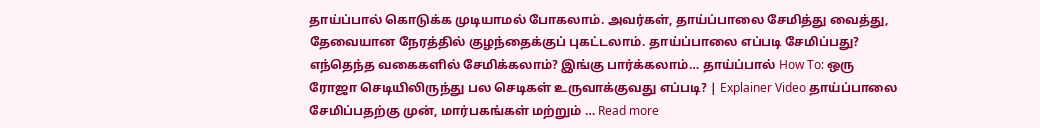தாய்ப்பால் கொடுக்க முடியாமல் போகலாம். அவர்கள், தாய்ப்பாலை சேமித்து வைத்து, தேவையான நேரத்தில் குழந்தைக்குப் புகட்டலாம். தாய்ப்பாலை எப்படி சேமிப்பது? எந்தெந்த வகைகளில் சேமிக்கலாம்? இங்கு பார்க்கலாம்… தாய்ப்பால் How To: ஒரு ரோஜா செடியிலிருந்து பல செடிகள் உருவாக்குவது எப்படி? | Explainer Video தாய்ப்பாலை சேமிப்பதற்கு முன், மார்பகங்கள் மற்றும் … Read more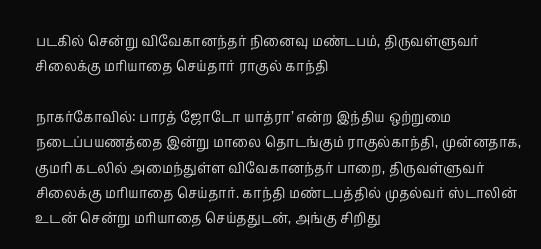படகில் சென்று விவேகானந்தர் நினைவு மண்டபம், திருவள்ளுவர் சிலைக்கு மரியாதை செய்தார் ராகுல் காந்தி

நாகர்கோவில்: பாரத் ஜோடோ யாத்ரா’ என்ற இந்திய ஒற்றுமை நடைப்பயணத்தை இன்று மாலை தொடங்கும் ராகுல்காந்தி, முன்னதாக, குமரி கடலில் அமைந்துள்ள விவேகானந்தர் பாறை, திருவள்ளுவர் சிலைக்கு மரியாதை செய்தார். காந்தி மண்டபத்தில் முதல்வர் ஸ்டாலின் உடன் சென்று மரியாதை செய்ததுடன், அங்கு சிறிது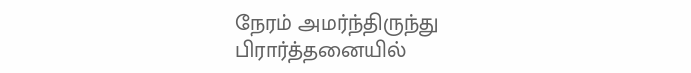நேரம் அமர்ந்திருந்து பிரார்த்தனையில்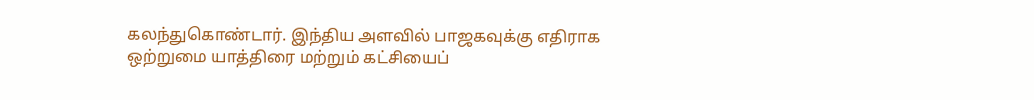கலந்துகொண்டார். இந்திய அளவில் பாஜகவுக்கு எதிராக ஒற்றுமை யாத்திரை மற்றும் கட்சியைப்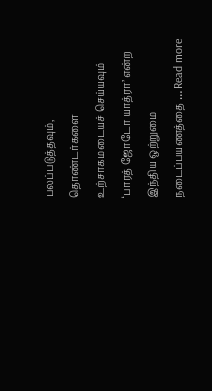பலப்படுத்தவும், தொண்டர்களை உற்சாகமடையச் செய்யவும் ‘பாரத் ஜோடோ யாத்ரா’ என்ற இந்திய ஒற்றுமை நடைப்பயணத்தை … Read more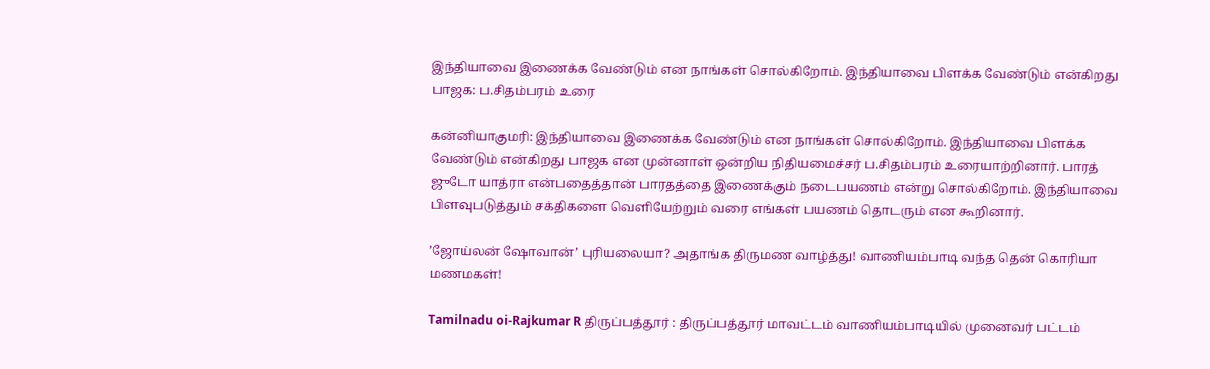இந்தியாவை இணைக்க வேண்டும் என நாங்கள் சொல்கிறோம். இந்தியாவை பிளக்க வேண்டும் என்கிறது பாஜக: ப.சிதம்பரம் உரை

கன்னியாகுமரி: இந்தியாவை இணைக்க வேண்டும் என நாங்கள் சொல்கிறோம். இந்தியாவை பிளக்க வேண்டும் என்கிறது பாஜக என முன்னாள் ஒன்றிய நிதியமைச்சர் ப.சிதம்பரம் உரையாற்றினார். பாரத் ஜுடோ யாத்ரா என்பதைத்தான் பாரதத்தை இணைக்கும் நடைபயணம் என்று சொல்கிறோம். இந்தியாவை பிளவுபடுத்தும் சக்திகளை வெளியேற்றும் வரை எங்கள் பயணம் தொடரும் என கூறினார்.

’ஜோய்லன் ஷோவான்’ புரியலையா? அதாங்க திருமண வாழ்த்து! வாணியம்பாடி வந்த தென் கொரியா மணமகள்!

Tamilnadu oi-Rajkumar R திருப்பத்தூர் : திருப்பத்தூர் மாவட்டம் வாணியம்பாடியில் முனைவர் பட்டம்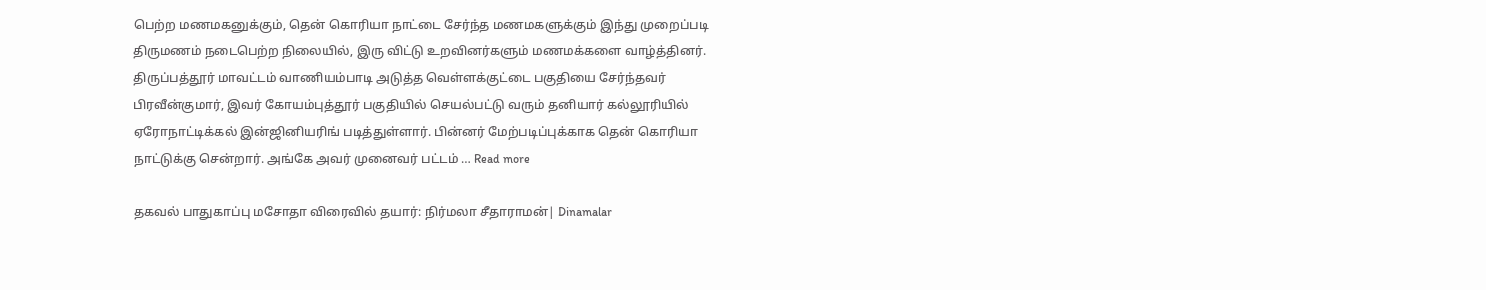பெற்ற மணமகனுக்கும், தென் கொரியா நாட்டை சேர்ந்த மணமகளுக்கும் இந்து முறைப்படி திருமணம் நடைபெற்ற நிலையில், இரு விட்டு உறவினர்களும் மணமக்களை வாழ்த்தினர். திருப்பத்தூர் மாவட்டம் வாணியம்பாடி அடுத்த வெள்ளக்குட்டை பகுதியை சேர்ந்தவர் பிரவீன்குமார், இவர் கோயம்புத்தூர் பகுதியில் செயல்பட்டு வரும் தனியார் கல்லூரியில் ஏரோநாட்டிக்கல் இன்ஜினியரிங் படித்துள்ளார். பின்னர் மேற்படிப்புக்காக தென் கொரியா நாட்டுக்கு சென்றார். அங்கே அவர் முனைவர் பட்டம் … Read more

தகவல் பாதுகாப்பு மசோதா விரைவில் தயார்: நிர்மலா சீதாராமன்| Dinamalar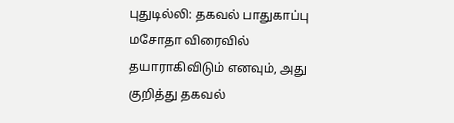புதுடில்லி: தகவல் பாதுகாப்பு மசோதா விரைவில் தயாராகிவிடும் எனவும், அது குறித்து தகவல்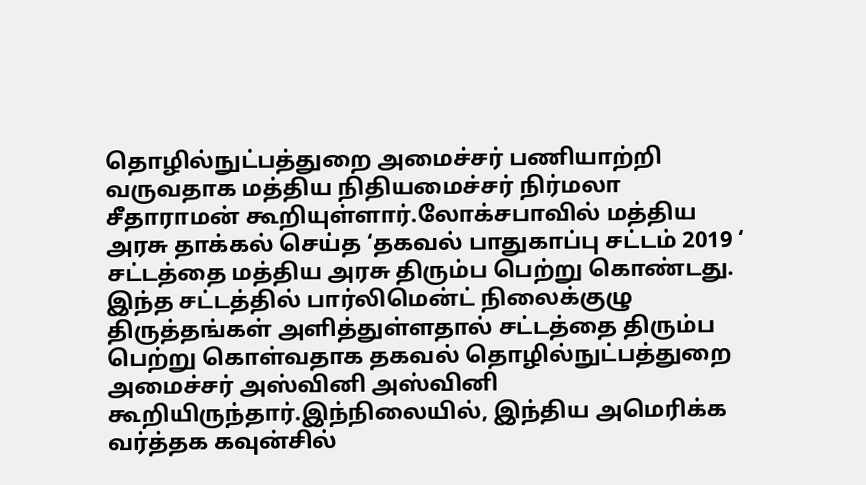தொழில்நுட்பத்துறை அமைச்சர் பணியாற்றி வருவதாக மத்திய நிதியமைச்சர் நிர்மலா சீதாராமன் கூறியுள்ளார்.லோக்சபாவில் மத்திய அரசு தாக்கல் செய்த ‘தகவல் பாதுகாப்பு சட்டம் 2019 ‘ சட்டத்தை மத்திய அரசு திரும்ப பெற்று கொண்டது. இந்த சட்டத்தில் பார்லிமென்ட் நிலைக்குழு திருத்தங்கள் அளித்துள்ளதால் சட்டத்தை திரும்ப பெற்று கொள்வதாக தகவல் தொழில்நுட்பத்துறை அமைச்சர் அஸ்வினி அஸ்வினி கூறியிருந்தார்.இந்நிலையில், இந்திய அமெரிக்க வர்த்தக கவுன்சில்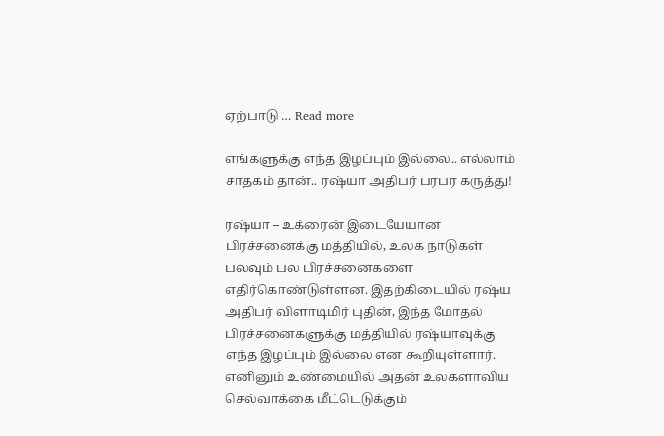ஏற்பாடு … Read more

எங்களுக்கு எந்த இழப்பும் இல்லை.. எல்லாம் சாதகம் தான்.. ரஷ்யா அதிபர் பரபர கருத்து!

ரஷ்யா – உக்ரைன் இடையேயான பிரச்சனைக்கு மத்தியில், உலக நாடுகள் பலவும் பல பிரச்சனைகளை எதிர்கொண்டுள்ளன. இதற்கிடையில் ரஷ்ய அதிபர் விளாடிமிர் புதின், இந்த மோதல் பிரச்சனைகளுக்கு மத்தியில் ரஷ்யாவுக்கு எந்த இழப்பும் இல்லை என கூறியுள்ளார். எனினும் உண்மையில் அதன் உலகளாவிய செல்வாக்கை மீட்டெடுக்கும்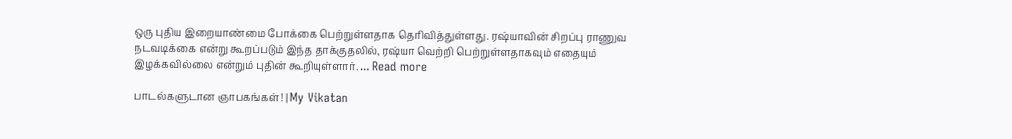ஒரு புதிய இறையாண்மை போக்கை பெற்றுள்ளதாக தெரிவித்துள்ளது. ரஷ்யாவின் சிறப்பு ராணுவ நடவடிக்கை என்று கூறப்படும் இந்த தாக்குதலில், ரஷ்யா வெற்றி பெற்றுள்ளதாகவும் எதையும் இழக்கவில்லை என்றும் புதின் கூறியுள்ளார். … Read more

பாடல்களுடான ஞாபகங்கள்! | My Vikatan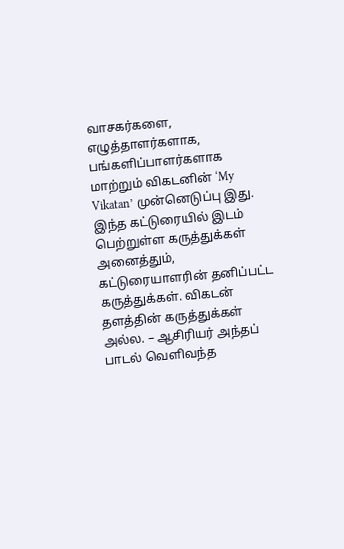வாசகர்களை, எழுத்தாளர்களாக, பங்களிப்பாளர்களாக மாற்றும் விகடனின் ‘My Vikatan’ முன்னெடுப்பு இது. இந்த கட்டுரையில் இடம் பெற்றுள்ள கருத்துக்கள் அனைத்தும், கட்டுரையாளரின் தனிப்பட்ட கருத்துக்கள். விகடன் தளத்தின் கருத்துக்கள் அல்ல. – ஆசிரியர் அந்தப் பாடல் வெளிவந்த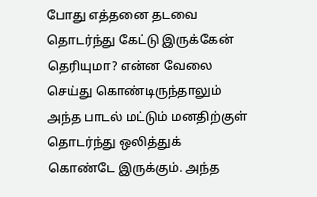போது எத்தனை தடவை தொடர்ந்து கேட்டு இருக்கேன் தெரியுமா? என்ன வேலை செய்து கொண்டிருந்தாலும் அந்த பாடல் மட்டும் மனதிற்குள் தொடர்ந்து ஒலித்துக் கொண்டே இருக்கும். அந்த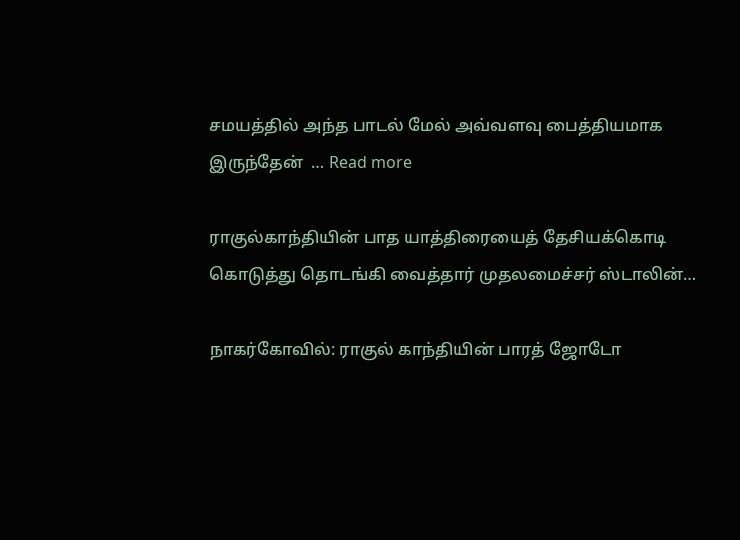சமயத்தில் அந்த பாடல் மேல் அவ்வளவு பைத்தியமாக இருந்தேன் ‌‌ … Read more

ராகுல்காந்தியின் பாத யாத்திரையைத் தேசியக்கொடி கொடுத்து தொடங்கி வைத்தார் முதலமைச்சர் ஸ்டாலின்…

நாகர்கோவில்: ராகுல் காந்தியின் பாரத் ஜோடோ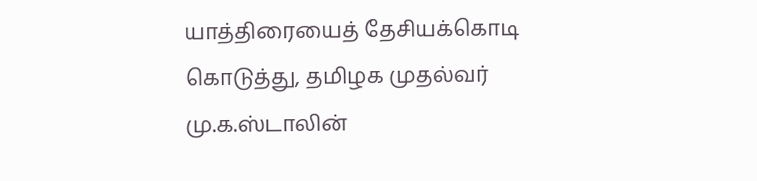யாத்திரையைத் தேசியக்கொடி கொடுத்து, தமிழக முதல்வர் மு.க.ஸ்டாலின்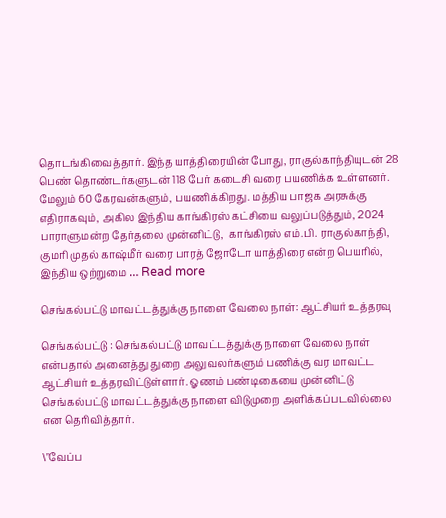தொடங்கிவைத்தார். இந்த யாத்திரையின் போது, ராகுல்காந்தியுடன் 28 பெண் தொண்டர்களுடன் 118 பேர் கடைசி வரை பயணிக்க உள்ளனர். மேலும் 60 கேரவன்களும், பயணிக்கிறது. மத்திய பாஜக அரசுக்கு எதிராகவும், அகில இந்திய காங்கிரஸ் கட்சியை வலுப்படுத்தும், 2024 பாராளுமன்ற தேர்தலை முன்னிட்டு,  காங்கிரஸ் எம்.பி. ராகுல்காந்தி, குமரி முதல் காஷ்மீர் வரை பாரத் ஜோடோ யாத்திரை என்ற பெயரில்,  இந்திய ஒற்றுமை … Read more

செங்கல்பட்டு மாவட்டத்துக்கு நாளை வேலை நாள்: ஆட்சியர் உத்தரவு

செங்கல்பட்டு : செங்கல்பட்டு மாவட்டத்துக்கு நாளை வேலை நாள் என்பதால் அனைத்து துறை அலுவலர்களும் பணிக்கு வர மாவட்ட ஆட்சியர் உத்தரவிட்டுள்ளார். ஓணம் பண்டிகையை முன்னிட்டு செங்கல்பட்டு மாவட்டத்துக்கு நாளை விடுமுறை அளிக்கப்படவில்லை என தெரிவித்தார்.

\"வேப்ப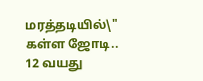மரத்தடியில்\" கள்ள ஜோடி.. 12 வயது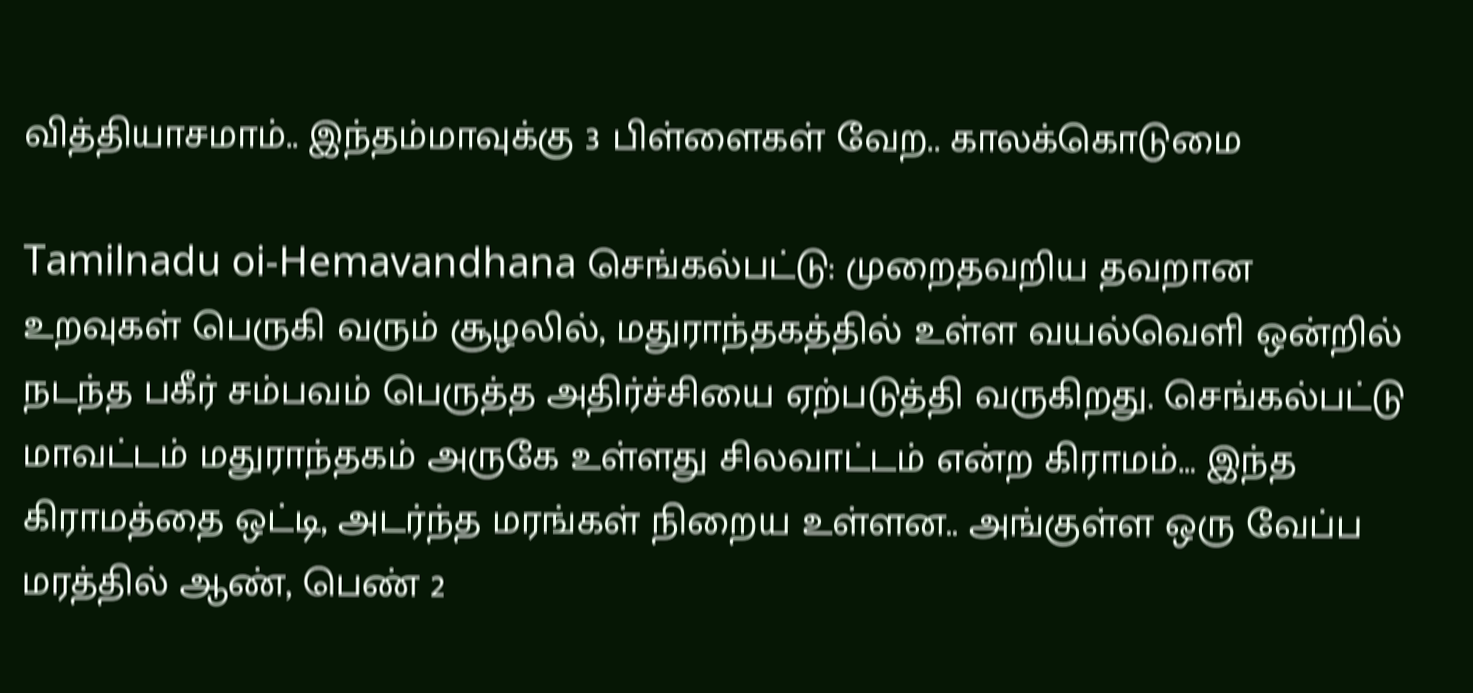வித்தியாசமாம்.. இந்தம்மாவுக்கு 3 பிள்ளைகள் வேற.. காலக்கொடுமை

Tamilnadu oi-Hemavandhana செங்கல்பட்டு: முறைதவறிய தவறான உறவுகள் பெருகி வரும் சூழலில், மதுராந்தகத்தில் உள்ள வயல்வெளி ஒன்றில் நடந்த பகீர் சம்பவம் பெருத்த அதிர்ச்சியை ஏற்படுத்தி வருகிறது. செங்கல்பட்டு மாவட்டம் மதுராந்தகம் அருகே உள்ளது சிலவாட்டம் என்ற கிராமம்… இந்த கிராமத்தை ஒட்டி, அடர்ந்த மரங்கள் நிறைய உள்ளன.. அங்குள்ள ஒரு வேப்ப மரத்தில் ஆண், பெண் 2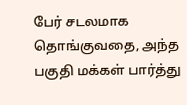பேர் சடலமாக தொங்குவதை, அந்த பகுதி மக்கள் பார்த்து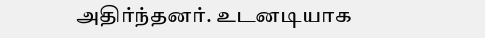அதிர்ந்தனர். உடனடியாக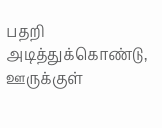பதறி அடித்துக்கொண்டு, ஊருக்குள்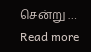சென்று … Read more